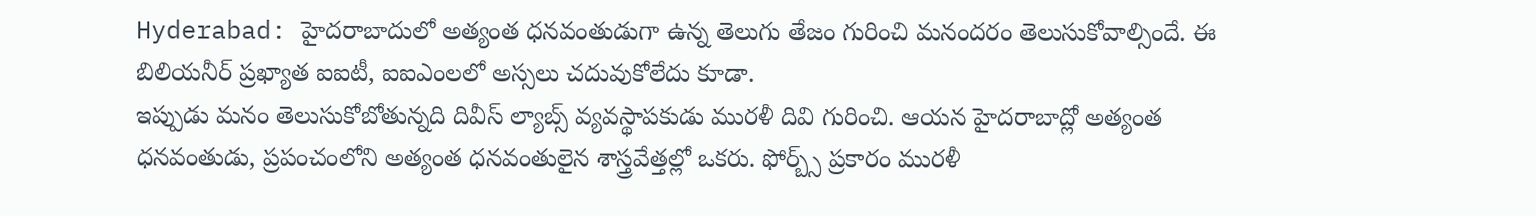Hyderabad: హైదరాబాదులో అత్యంత ధనవంతుడుగా ఉన్న తెలుగు తేజం గురించి మనందరం తెలుసుకోవాల్సిందే. ఈ బిలియనీర్ ప్రఖ్యాత ఐఐటీ, ఐఐఎంలలో అస్సలు చదువుకోలేదు కూడా.
ఇప్పుడు మనం తెలుసుకోబోతున్నది దివీస్ ల్యాబ్స్ వ్యవస్థాపకుడు మురళీ దివి గురించి. ఆయన హైదరాబాద్లో అత్యంత ధనవంతుడు, ప్రపంచంలోని అత్యంత ధనవంతులైన శాస్త్రవేత్తల్లో ఒకరు. ఫోర్బ్స్ ప్రకారం మురళీ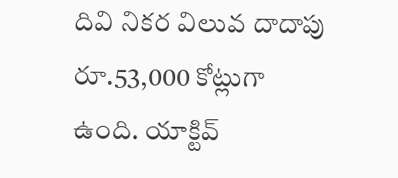దివి నికర విలువ దాదాపు రూ.53,000 కోట్లుగా ఉంది. యాక్టివ్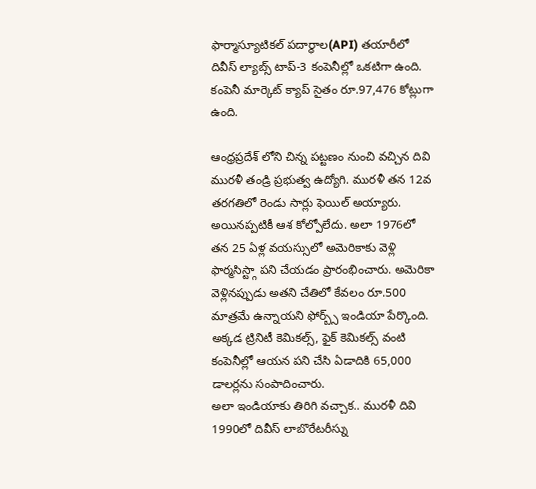ఫార్మాస్యూటికల్ పదార్థాల(API) తయారీలో దివీస్ ల్యాబ్స్ టాప్-3 కంపెనీల్లో ఒకటిగా ఉంది. కంపెనీ మార్కెట్ క్యాప్ సైతం రూ.97,476 కోట్లుగా ఉంది.

ఆంధ్రప్రదేశ్ లోని చిన్న పట్టణం నుంచి వచ్చిన దివి మురళీ తండ్రి ప్రభుత్వ ఉద్యోగి. మురళీ తన 12వ తరగతిలో రెండు సార్లు ఫెయిల్ అయ్యారు. అయినప్పటికీ ఆశ కోల్పోలేదు. అలా 1976లో తన 25 ఏళ్ల వయస్సులో అమెరికాకు వెళ్లి ఫార్మసిస్ట్గా పని చేయడం ప్రారంభించారు. అమెరికా వెళ్లినప్పుడు అతని చేతిలో కేవలం రూ.500 మాత్రమే ఉన్నాయని ఫోర్బ్స్ ఇండియా పేర్కొంది. అక్కడ ట్రినిటీ కెమికల్స్, ఫైక్ కెమికల్స్ వంటి కంపెనీల్లో ఆయన పని చేసి ఏడాదికి 65,000 డాలర్లను సంపాదించారు.
అలా ఇండియాకు తిరిగి వచ్చాక.. మురళీ దివి 1990లో దివీస్ లాబొరేటరీస్ను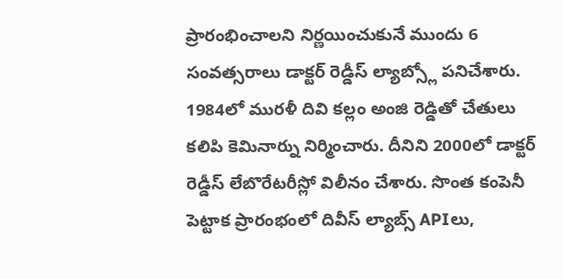ప్రారంభించాలని నిర్ణయించుకునే ముందు 6 సంవత్సరాలు డాక్టర్ రెడ్డీస్ ల్యాబ్స్లో పనిచేశారు. 1984లో మురళీ దివి కల్లం అంజి రెడ్డితో చేతులు కలిపి కెమినార్ను నిర్మించారు. దీనిని 2000లో డాక్టర్ రెడ్డీస్ లేబొరేటరీస్లో విలీనం చేశారు. సొంత కంపెనీ పెట్టాక ప్రారంభంలో దివీస్ ల్యాబ్స్ APIలు,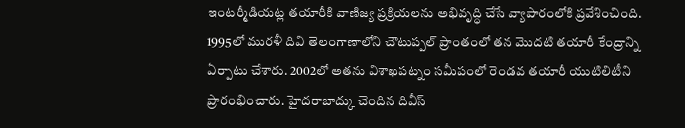ఇంటర్మీడియట్ల తయారీకి వాణిజ్య ప్రక్రియలను అభివృద్ధి చేసే వ్యాపారంలోకి ప్రవేశించింది.
1995లో మురళీ దివి తెలంగాణాలోని చౌటుప్పల్ ప్రాంతంలో తన మొదటి తయారీ కేంద్రాన్ని ఏర్పాటు చేశారు. 2002లో అతను విశాఖపట్నం సమీపంలో రెండవ తయారీ యుటిలిటీని ప్రారంభించారు. హైదరాబాద్కు చెందిన దివీస్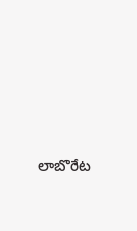లాబొరేట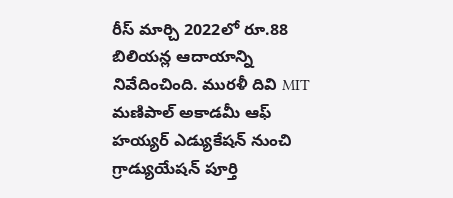రీస్ మార్చి 2022లో రూ.88 బిలియన్ల ఆదాయాన్ని నివేదించింది. మురళీ దివి MIT మణిపాల్ అకాడమీ ఆఫ్ హయ్యర్ ఎడ్యుకేషన్ నుంచి గ్రాడ్యుయేషన్ పూర్తి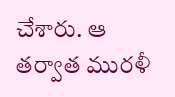చేశారు. ఆ తర్వాత మురళీ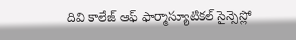దివి కాలేజ్ ఆఫ్ ఫార్మాస్యూటికల్ సైన్సెస్లో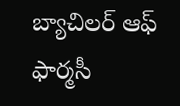బ్యాచిలర్ ఆఫ్ ఫార్మసీ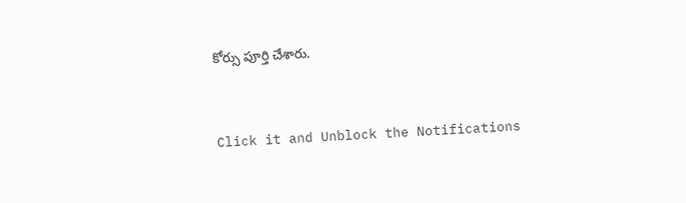కోర్సు పూర్తి చేశారు.


Click it and Unblock the Notifications